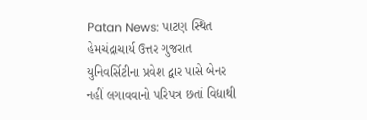Patan News: પાટણ સ્થિત હેમચંદ્રાચાર્ય ઉત્તર ગુજરાત યુનિવર્સિટીના પ્રવેશ દ્વાર પાસે બેનર નહીં લગાવવાનો પરિપત્ર છતાં વિદ્યાથી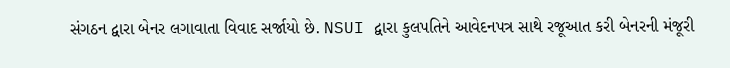સંગઠન દ્વારા બેનર લગાવાતા વિવાદ સર્જાયો છે. NSUI દ્વારા કુલપતિને આવેદનપત્ર સાથે રજૂઆત કરી બેનરની મંજૂરી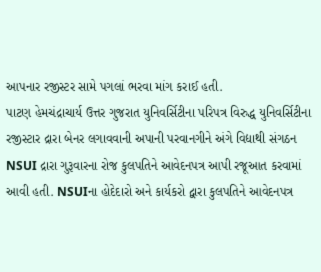આપનાર રજીસ્ટર સામે પગલાં ભરવા માંગ કરાઈ હતી.
પાટણ હેમચંદ્રાચાર્ય ઉત્તર ગુજરાત યુનિવર્સિટીના પરિપત્ર વિરુદ્ધ યુનિવર્સિટીના રજીસ્ટાર દ્રારા બેનર લગાવવાની અપાની પરવાનગીને અંગે વિદ્યાથી સંગઠન NSUI દ્રારા ગુરૂવારના રોજ કુલપતિને આવેદનપત્ર આપી રજૂઆત કરવામાં આવી હતી. NSUIના હોદેદારો અને કાર્યકરો દ્વારા કુલપતિને આવેદનપત્ર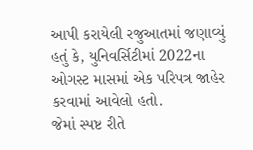આપી કરાયેલી રજુઆતમાં જણાવ્યું હતું કે, યુનિવર્સિટીમાં 2022ના ઓગસ્ટ માસમાં એક પરિપત્ર જાહેર કરવામાં આવેલો હતો.
જેમાં સ્પષ્ટ રીતે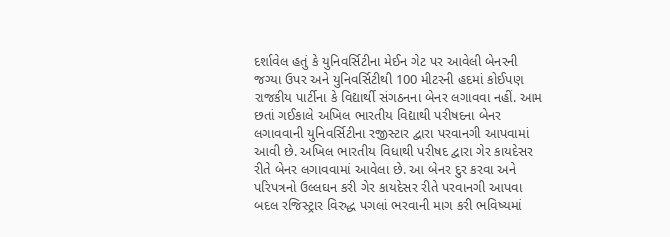દર્શાવેલ હતું કે યુનિવર્સિટીના મેઈન ગેટ પર આવેલી બેનરની જગ્યા ઉપર અને યુનિવર્સિટીથી 100 મીટરની હદમાં કોઈપણ રાજકીય પાર્ટીના કે વિદ્યાર્થી સંગઠનના બેનર લગાવવા નહીં. આમ છતાં ગઈકાલે અખિલ ભારતીય વિદ્યાથી પરીષદના બેનર લગાવવાની યુનિવર્સિટીના રજીસ્ટાર દ્વારા પરવાનગી આપવામાં આવી છે. અખિલ ભારતીય વિધાથી પરીષદ દ્વારા ગેર કાયદેસર રીતે બેનર લગાવવામાં આવેલા છે. આ બેનર દુર કરવા અને પરિપત્રનો ઉલ્લઘન કરી ગેર કાયદેસર રીતે પરવાનગી આપવા બદલ રજિસ્ટ્રાર વિરુદ્ધ પગલાં ભરવાની માગ કરી ભવિષ્યમાં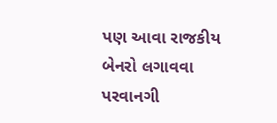પણ આવા રાજકીય બેનરો લગાવવા પરવાનગી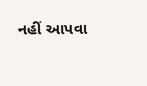નહીં આપવા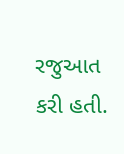રજુઆત કરી હતી.